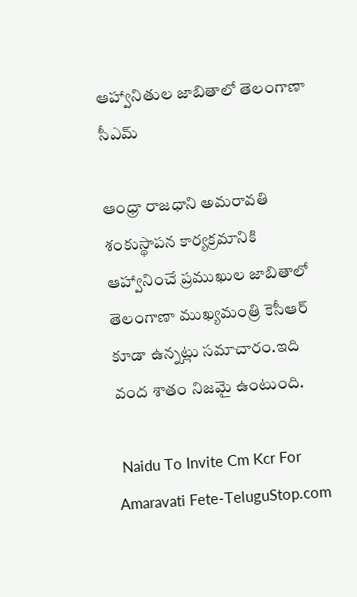ఆహ్వానితుల జాబితాలో తెలంగాణా సీఎమ్

ఆంధ్రా రాజధాని అమరావతి శంకుస్థాపన కార్యక్రమానికి ఆహ్వానించే ప్రముఖుల జాబితాలో తెలంగాణా ముఖ్యమంత్రి కెసీఆర్ కూడా ఉన్నట్లు సమాచారం.ఇది వంద శాతం నిజమై ఉంటుంది.

 Naidu To Invite Cm Kcr For Amaravati Fete-TeluguStop.com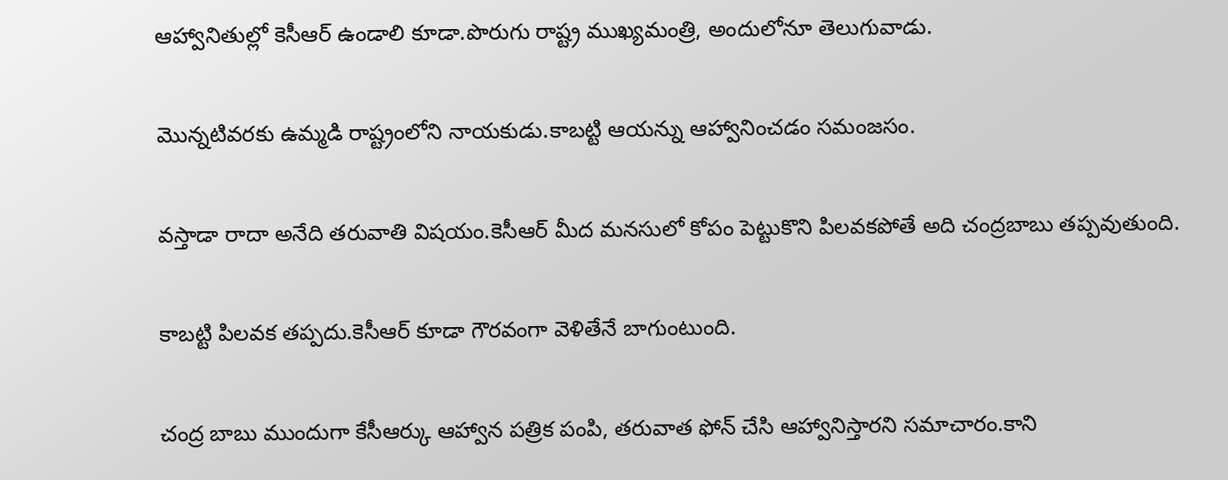ఆహ్వానితుల్లో కెసీఆర్ ఉండాలి కూడా.పొరుగు రాష్ట్ర ముఖ్యమంత్రి, అందులోనూ తెలుగువాడు.

మొన్నటివరకు ఉమ్మడి రాష్ట్రంలోని నాయకుడు.కాబట్టి ఆయన్ను ఆహ్వానించడం సమంజసం.

వస్తాడా రాదా అనేది తరువాతి విషయం.కెసీఆర్ మీద మనసులో కోపం పెట్టుకొని పిలవకపోతే అది చంద్రబాబు తప్పవుతుంది.

కాబట్టి పిలవక తప్పదు.కెసీఆర్ కూడా గౌరవంగా వెళితేనే బాగుంటుంది.

చంద్ర బాబు ముందుగా కేసీఆర్కు ఆహ్వాన పత్రిక పంపి, తరువాత ఫోన్ చేసి ఆహ్వానిస్తారని సమాచారం.కాని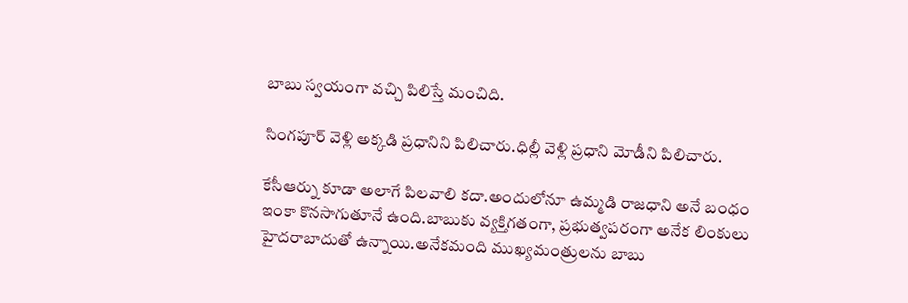బాబు స్వయంగా వచ్చి పిలిస్తే మంచిది.

సింగపూర్ వెళ్లి అక్కడి ప్రధానిని పిలిచారు.ధిల్లీ వెళ్లి ప్రధాని మోడీని పిలిచారు.

కేసీఆర్ను కూడా అలాగే పిలవాలి కదా.అందులోనూ ఉమ్మడి రాజధాని అనే బంధం ఇంకా కొనసాగుతూనే ఉంది.బాబుకు వ్యక్తిగతంగా, ప్రభుత్వపరంగా అనేక లింకులు హైదరాబాదుతో ఉన్నాయి.అనేకమంది ముఖ్యమంత్రులను బాబు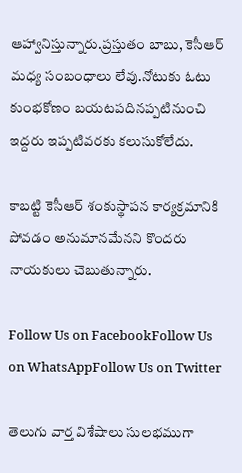ఆహ్వానిస్తున్నారు.ప్రస్తుతం బాబు, కెసీఆర్ మధ్య సంబంధాలు లేవు.నోటుకు ఓటు కుంభకోణం బయటపదినప్పటినుంచి ఇద్దరు ఇప్పటివరకు కలుసుకోలేదు.

కాబట్టి కెసీఆర్ శంకుస్థాపన కార్యక్రమానికి పోవడం అనుమానమేనని కొందరు నాయకులు చెబుతున్నారు.

Follow Us on FacebookFollow Us on WhatsAppFollow Us on Twitter

తెలుగు వార్త విశేషాలు సులభముగా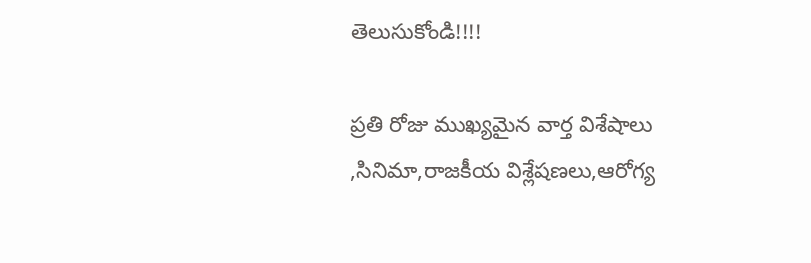తెలుసుకోండి!!!!

ప్రతి రోజు ముఖ్యమైన వార్త విశేషాలు ,సినిమా,రాజకీయ విశ్లేషణలు,ఆరోగ్య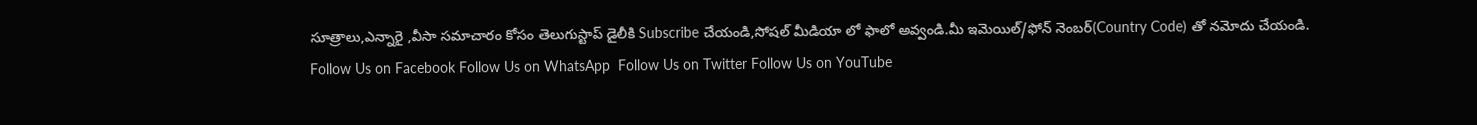సూత్రాలు,ఎన్నారై ,వీసా సమాచారం కోసం తెలుగుస్టాప్ డైలీకి Subscribe చేయండి,సోషల్ మీడియా లో ఫాలో అవ్వండి.మీ ఇమెయిల్/ఫోన్ నెంబర్(Country Code) తో నమోదు చేయండి.
Follow Us on Facebook Follow Us on WhatsApp  Follow Us on Twitter Follow Us on YouTube